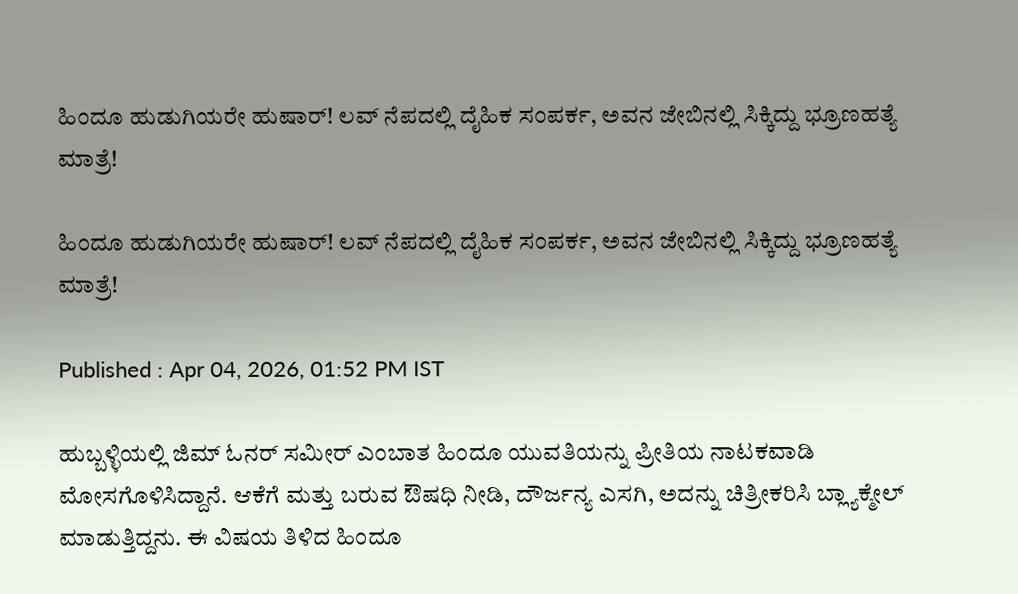ಹಿಂದೂ ಹುಡುಗಿಯರೇ ಹುಷಾರ್! ಲವ್ ನೆಪದಲ್ಲಿ ದೈಹಿಕ ಸಂಪರ್ಕ, ಅವನ ಜೇಬಿನಲ್ಲಿ ಸಿಕ್ಕಿದ್ದು ಭ್ರೂಣಹತ್ಯೆ ಮಾತ್ರೆ!

ಹಿಂದೂ ಹುಡುಗಿಯರೇ ಹುಷಾರ್! ಲವ್ ನೆಪದಲ್ಲಿ ದೈಹಿಕ ಸಂಪರ್ಕ, ಅವನ ಜೇಬಿನಲ್ಲಿ ಸಿಕ್ಕಿದ್ದು ಭ್ರೂಣಹತ್ಯೆ ಮಾತ್ರೆ!

Published : Apr 04, 2026, 01:52 PM IST

ಹುಬ್ಬಳ್ಳಿಯಲ್ಲಿ ಜಿಮ್ ಓನರ್ ಸಮೀರ್ ಎಂಬಾತ ಹಿಂದೂ ಯುವತಿಯನ್ನು ಪ್ರೀತಿಯ ನಾಟಕವಾಡಿ ಮೋಸಗೊಳಿಸಿದ್ದಾನೆ. ಆಕೆಗೆ ಮತ್ತು ಬರುವ ಔಷಧಿ ನೀಡಿ, ದೌರ್ಜನ್ಯ ಎಸಗಿ, ಅದನ್ನು ಚಿತ್ರೀಕರಿಸಿ ಬ್ಲ್ಯಾಕ್ಮೇಲ್ ಮಾಡುತ್ತಿದ್ದನು. ಈ ವಿಷಯ ತಿಳಿದ ಹಿಂದೂ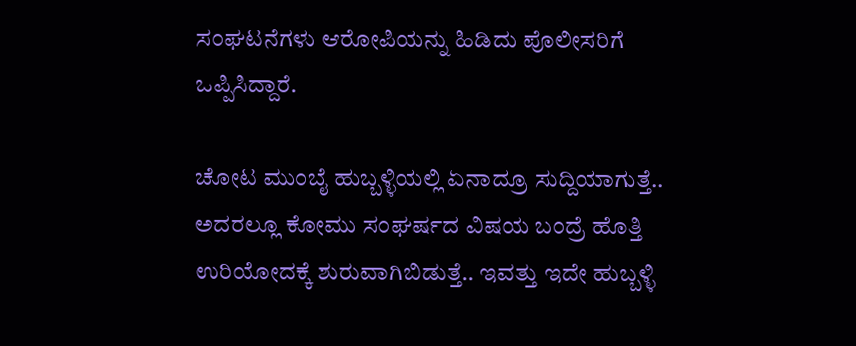ಸಂಘಟನೆಗಳು ಆರೋಪಿಯನ್ನು ಹಿಡಿದು ಪೊಲೀಸರಿಗೆ ಒಪ್ಪಿಸಿದ್ದಾರೆ.

ಚೋಟ ಮುಂಬೈ ಹುಬ್ಬಳ್ಳಿಯಲ್ಲಿ ಏನಾದ್ರೂ ಸುದ್ದಿಯಾಗುತ್ತೆ.. ಅದರಲ್ಲೂ ಕೋಮು ಸಂಘರ್ಷದ ವಿಷಯ ಬಂದ್ರೆ ಹೊತ್ತಿ ಉರಿಯೋದಕ್ಕೆ ಶುರುವಾಗಿಬಿಡುತ್ತೆ.. ಇವತ್ತು ಇದೇ ಹುಬ್ಬಳ್ಳಿ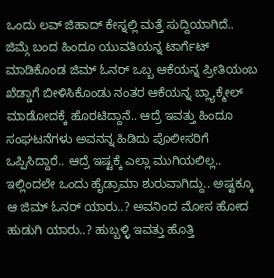ಒಂದು ಲವ್ ಜಿಹಾದ್ ಕೇಸ್ನಲ್ಲಿ ಮತ್ತೆ ಸುದ್ದಿಯಾಗಿದೆ.. ಜಿಮ್ಗೆ ಬಂದ ಹಿಂದೂ ಯುವತಿಯನ್ನ ಟಾರ್ಗೆಟ್ ಮಾಡಿಕೊಂಡ ಜಿಮ್ ಓನರ್ ಒಬ್ಬ ಆಕೆಯನ್ನ ಪ್ರೀತಿಯಂಬ ಖೆಡ್ಡಾಗೆ ಬೀಳಿಸಿಕೊಂಡು ನಂತರ ಆಕೆಯನ್ನ ಬ್ಲ್ಯಾಕ್ಮೇಲ್ ಮಾಡೋದಕ್ಕೆ ಹೊರಟಿದ್ದಾನೆ.. ಆದ್ರೆ ಇವತ್ತು ಹಿಂದೂ ಸಂಘಟನೆಗಳು ಅವನನ್ನ ಹಿಡಿದು ಪೊಲೀಸರಿಗೆ ಒಪ್ಪಿಸಿದ್ದಾರೆ.. ಆದ್ರೆ ಇಷ್ಟಕ್ಕೆ ಎಲ್ಲಾ ಮುಗಿಯಲಿಲ್ಲ.. ಇಲ್ಲಿಂದಲೇ ಒಂದು ಹೈಡ್ರಾಮಾ ಶುರುವಾಗಿದ್ದು.. ಅಷ್ಟಕ್ಕೂ ಆ ಜಿಮ್ ಓನರ್ ಯಾರು..? ಅವನಿಂದ ಮೋಸ ಹೋದ ಹುಡುಗಿ ಯಾರು..? ಹುಬ್ಬಳ್ಳಿ ಇವತ್ತು ಹೊತ್ತಿ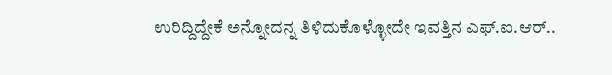ಉರಿದ್ದಿದ್ದೇಕೆ ಅನ್ನೋದನ್ನ ತಿಳಿದುಕೊಳ್ಳೋದೇ ಇವತ್ತಿನ ಎಫ್.ಐ.ಆರ್..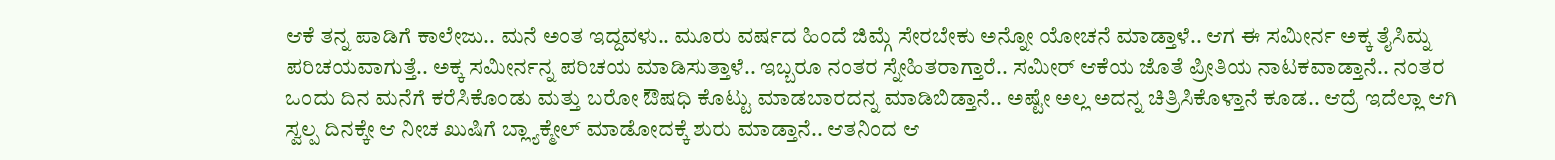ಆಕೆ ತನ್ನ ಪಾಡಿಗೆ ಕಾಲೇಜು.. ಮನೆ ಅಂತ ಇದ್ದವಳು.. ಮೂರು ವರ್ಷದ ಹಿಂದೆ ಜಿಮ್ಗೆ ಸೇರಬೇಕು ಅನ್ನೋ ಯೋಚನೆ ಮಾಡ್ತಾಳೆ.. ಆಗ ಈ ಸಮೀರ್ನ ಅಕ್ಕ ತೈಸಿಮ್ನ ಪರಿಚಯವಾಗುತ್ತೆ.. ಅಕ್ಕ ಸಮೀರ್ನನ್ನ ಪರಿಚಯ ಮಾಡಿಸುತ್ತಾಳೆ.. ಇಬ್ಬರೂ ನಂತರ ಸ್ನೇಹಿತರಾಗ್ತಾರೆ.. ಸಮೀರ್ ಆಕೆಯ ಜೊತೆ ಪ್ರೀತಿಯ ನಾಟಕವಾಡ್ತಾನೆ.. ನಂತರ ಒಂದು ದಿನ ಮನೆಗೆ ಕರೆಸಿಕೊಂಡು ಮತ್ತು ಬರೋ ಔಷಧಿ ಕೊಟ್ಟು ಮಾಡಬಾರದನ್ನ ಮಾಡಿಬಿಡ್ತಾನೆ.. ಅಷ್ಟೇ ಅಲ್ಲ ಅದನ್ನ ಚಿತ್ರಿಸಿಕೊಳ್ತಾನೆ ಕೂಡ.. ಆದ್ರೆ ಇದೆಲ್ಲಾ ಆಗಿ ಸ್ವಲ್ಪ ದಿನಕ್ಕೇ ಆ ನೀಚ ಖುಷಿಗೆ ಬ್ಲ್ಯಾಕ್ಮೇಲ್ ಮಾಡೋದಕ್ಕೆ ಶುರು ಮಾಡ್ತಾನೆ.. ಆತನಿಂದ ಆ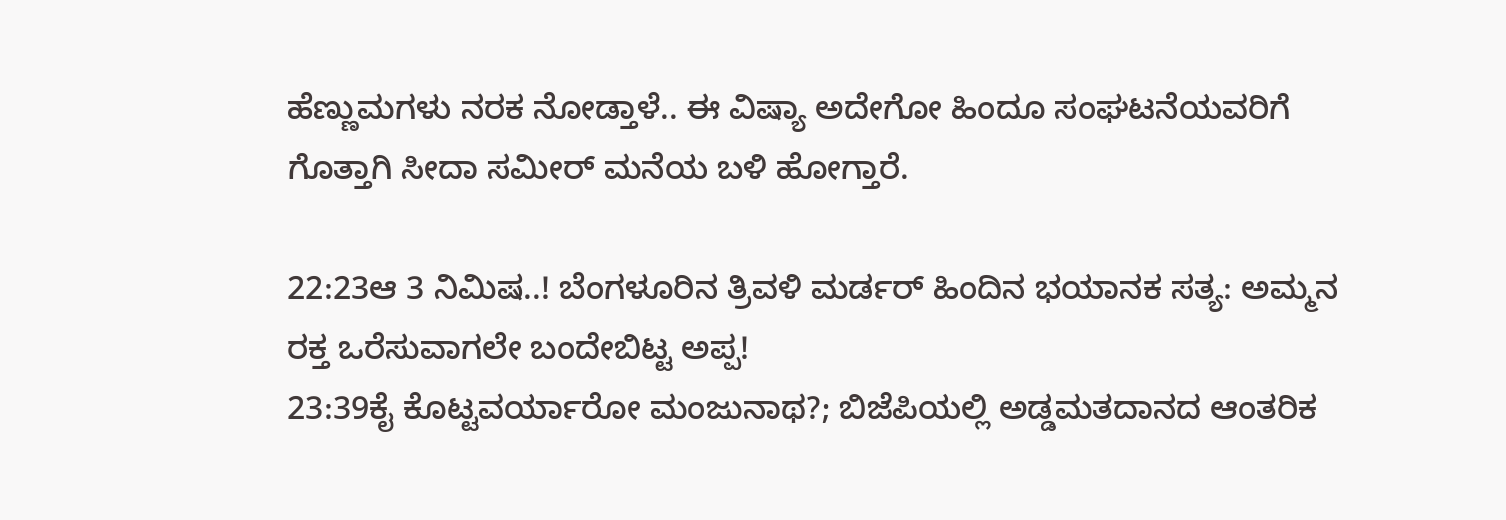ಹೆಣ್ಣುಮಗಳು ನರಕ ನೋಡ್ತಾಳೆ.. ಈ ವಿಷ್ಯಾ ಅದೇಗೋ ಹಿಂದೂ ಸಂಘಟನೆಯವರಿಗೆ ಗೊತ್ತಾಗಿ ಸೀದಾ ಸಮೀರ್ ಮನೆಯ ಬಳಿ ಹೋಗ್ತಾರೆ.

22:23ಆ 3 ನಿಮಿಷ..! ಬೆಂಗಳೂರಿನ ತ್ರಿವಳಿ ಮರ್ಡರ್ ಹಿಂದಿನ ಭಯಾನಕ ಸತ್ಯ: ಅಮ್ಮನ ರಕ್ತ ಒರೆಸುವಾಗಲೇ ಬಂದೇಬಿಟ್ಟ ಅಪ್ಪ!
23:39ಕೈ ಕೊಟ್ಟವರ್ಯಾರೋ ಮಂಜುನಾಥ?; ಬಿಜೆಪಿಯಲ್ಲಿ ಅಡ್ಡಮತದಾನದ ಆಂತರಿಕ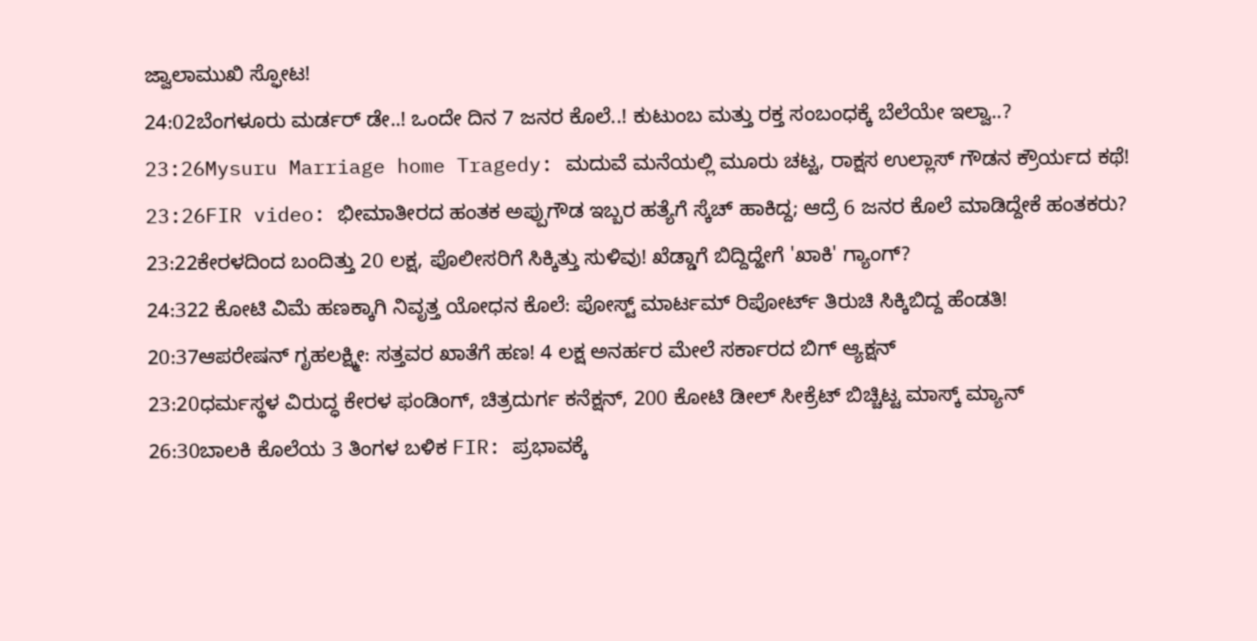ಜ್ವಾಲಾಮುಖಿ ಸ್ಫೋಟ!
24:02ಬೆಂಗಳೂರು ಮರ್ಡರ್ ಡೇ..! ಒಂದೇ ದಿನ 7 ಜನರ ಕೊಲೆ..! ಕುಟುಂಬ ಮತ್ತು ರಕ್ತ ಸಂಬಂಧಕ್ಕೆ ಬೆಲೆಯೇ ಇಲ್ವಾ..?
23:26Mysuru Marriage home Tragedy: ಮದುವೆ ಮನೆಯಲ್ಲಿ ಮೂರು ಚಟ್ಟ, ರಾಕ್ಷಸ ಉಲ್ಲಾಸ್ ಗೌಡನ ಕ್ರೌರ್ಯದ ಕಥೆ!
23:26FIR video: ಭೀಮಾತೀರದ ಹಂತಕ ಅಪ್ಪುಗೌಡ ಇಬ್ಬರ ಹತ್ಯೆಗೆ ಸ್ಕೆಚ್ ಹಾಕಿದ್ದ; ಆದ್ರೆ 6 ಜನರ ಕೊಲೆ ಮಾಡಿದ್ದೇಕೆ ಹಂತಕರು?
23:22ಕೇರಳದಿಂದ ಬಂದಿತ್ತು 20 ಲಕ್ಷ, ಪೊಲೀಸರಿಗೆ ಸಿಕ್ಕಿತ್ತು ಸುಳಿವು! ಖೆಡ್ಡಾಗೆ ಬಿದ್ದಿದ್ಹೇಗೆ 'ಖಾಕಿ' ಗ್ಯಾಂಗ್?
24:322 ಕೋಟಿ ವಿಮೆ ಹಣಕ್ಕಾಗಿ ನಿವೃತ್ತ ಯೋಧನ ಕೊಲೆ: ಪೋಸ್ಟ್ ಮಾರ್ಟಮ್ ರಿಪೋರ್ಟ್ ತಿರುಚಿ ಸಿಕ್ಕಿಬಿದ್ದ ಹೆಂಡತಿ!
20:37ಆಪರೇಷನ್ ಗೃಹಲಕ್ಷ್ಮೀ: ಸತ್ತವರ ಖಾತೆಗೆ ಹಣ! 4 ಲಕ್ಷ ಅನರ್ಹರ ಮೇಲೆ ಸರ್ಕಾರದ ಬಿಗ್ ಆ್ಯಕ್ಷನ್
23:20ಧರ್ಮಸ್ಥಳ ವಿರುದ್ಧ ಕೇರಳ ಫಂಡಿಂಗ್, ಚಿತ್ರದುರ್ಗ ಕನೆಕ್ಷನ್, 200 ಕೋಟಿ ಡೀಲ್ ಸೀಕ್ರೆಟ್ ಬಿಚ್ಚಿಟ್ಟ ಮಾಸ್ಕ್ ಮ್ಯಾನ್
26:30ಬಾಲಕಿ ಕೊಲೆಯ 3 ತಿಂಗಳ ಬಳಿಕ FIR: ಪ್ರಭಾವಕ್ಕೆ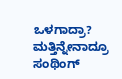ಒಳಗಾದ್ರಾ? ಮತ್ತಿನ್ನೇನಾದ್ರೂ ಸಂಥಿಂಗ್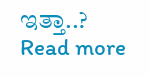ಇತ್ತಾ..?
Read more